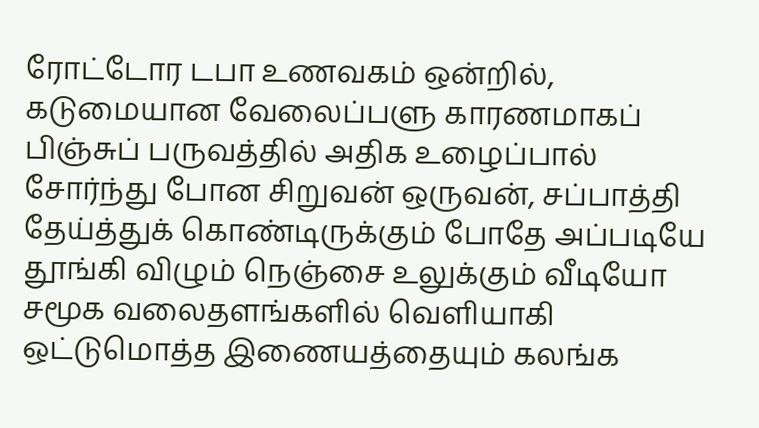ரோட்டோர டபா உணவகம் ஒன்றில், கடுமையான வேலைப்பளு காரணமாகப் பிஞ்சுப் பருவத்தில் அதிக உழைப்பால் சோர்ந்து போன சிறுவன் ஒருவன், சப்பாத்தி தேய்த்துக் கொண்டிருக்கும் போதே அப்படியே தூங்கி விழும் நெஞ்சை உலுக்கும் வீடியோ சமூக வலைதளங்களில் வெளியாகி ஒட்டுமொத்த இணையத்தையும் கலங்க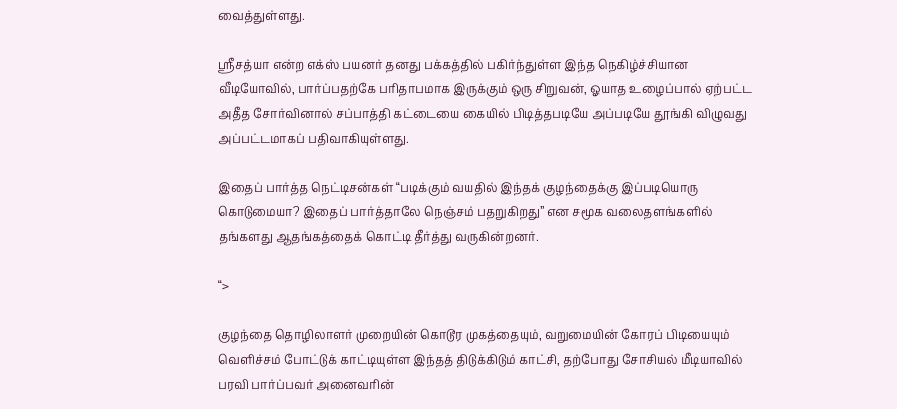வைத்துள்ளது.

ஸ்ரீசத்யா என்ற எக்ஸ் பயனர் தனது பக்கத்தில் பகிர்ந்துள்ள இந்த நெகிழ்ச்சியான வீடியோவில், பார்ப்பதற்கே பரிதாபமாக இருக்கும் ஒரு சிறுவன், ஓயாத உழைப்பால் ஏற்பட்ட அதீத சோர்வினால் சப்பாத்தி கட்டையை கையில் பிடித்தபடியே அப்படியே தூங்கி விழுவது அப்பட்டமாகப் பதிவாகியுள்ளது.

இதைப் பார்த்த நெட்டிசன்கள் “படிக்கும் வயதில் இந்தக் குழந்தைக்கு இப்படியொரு கொடுமையா? இதைப் பார்த்தாலே நெஞ்சம் பதறுகிறது” என சமூக வலைதளங்களில் தங்களது ஆதங்கத்தைக் கொட்டி தீர்த்து வருகின்றனர்.

“>

குழந்தை தொழிலாளர் முறையின் கொடூர முகத்தையும், வறுமையின் கோரப் பிடியையும் வெளிச்சம் போட்டுக் காட்டியுள்ள இந்தத் திடுக்கிடும் காட்சி, தற்போது சோசியல் மீடியாவில் பரவி பார்ப்பவர் அனைவரின்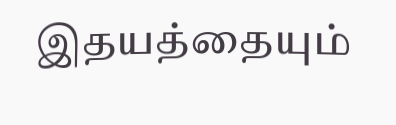இதயத்தையும்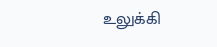உலுக்கி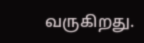வருகிறது.